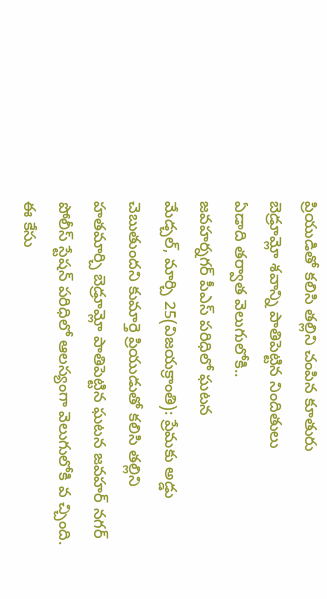ప్రియుడితో కలిసి తల్లిని చంపిన కూతురు
బెడ్రూమ్లో శవాన్ని పాతిపెట్టిన నిందితులు
ఏడాది తర్వాత వెలుగులోకి..
జవహర్నగర్ పీఎస్ పరిధిలో ఘటన
మేడ్చల్, మార్చి 25(విజయక్రాంతి): ప్రేమకు అడ్డు చెబుతుందని కుమార్తె ప్రియుడుతో కలిసి తల్లిని హతమార్చి బెడ్రూమ్లో పాతిపెట్టిన ఘటన జవహర్ నగర్ పోలీస్ స్టేషన్ పరిధిలో ఆలస్యంగా వెలుగులోకి వ చ్చింది. ఈ కేసు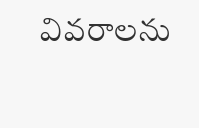వివరాలను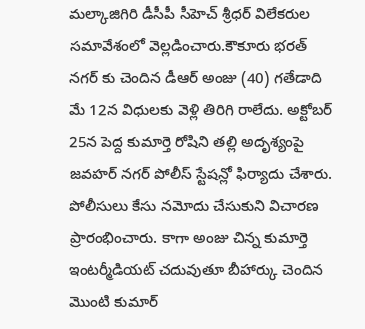మల్కాజిగిరి డీసీపీ సీహెచ్ శ్రీధర్ విలేకరుల సమావేశంలో వెల్లడించారు.కౌకూరు భరత్ నగర్ కు చెందిన డీఆర్ అంజు (40) గతేడాది మే 12న విధులకు వెళ్లి తిరిగి రాలేదు. అక్టోబర్ 25న పెద్ద కుమార్తె రోషిని తల్లి అదృశ్యంపై జవహర్ నగర్ పోలీస్ స్టేషన్లో ఫిర్యాదు చేశారు.
పోలీసులు కేసు నమోదు చేసుకుని విచారణ ప్రారంభించారు. కాగా అంజు చిన్న కుమార్తె ఇంటర్మీడియట్ చదువుతూ బీహార్కు చెందిన మొంటి కుమార్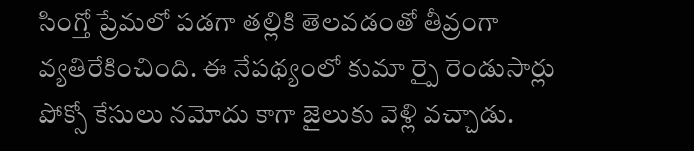సింగ్తో ప్రేమలో పడగా తల్లికి తెలవడంతో తీవ్రంగా వ్యతిరేకించింది. ఈ నేపథ్యంలో కుమా ర్పై రెండుసార్లు పోక్సో కేసులు నమోదు కాగా జైలుకు వెళ్లి వచ్చాడు.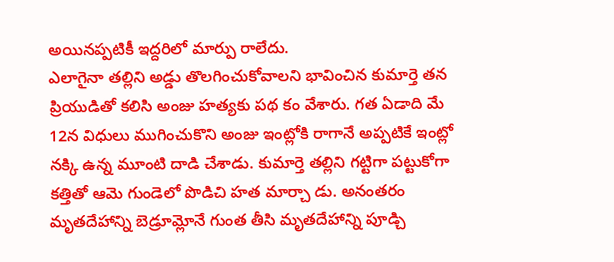అయినప్పటికీ ఇద్దరిలో మార్పు రాలేదు.
ఎలాగైనా తల్లిని అడ్డు తొలగించుకోవాలని భావించిన కుమార్తె తన ప్రియుడితో కలిసి అంజు హత్యకు పథ కం వేశారు. గత ఏడాది మే 12న విధులు ముగించుకొని అంజు ఇంట్లోకి రాగానే అప్పటికే ఇంట్లో నక్కి ఉన్న మూంటి దాడి చేశాడు. కుమార్తె తల్లిని గట్టిగా పట్టుకోగా కత్తితో ఆమె గుండెలో పొడిచి హత మార్చా డు. అనంతరం మృతదేహాన్ని బెడ్రూమ్లోనే గుంత తీసి మృతదేహాన్ని పూడ్చి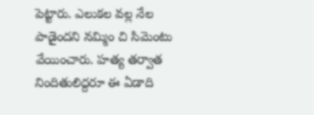పెట్టారు. ఎలుకల వల్ల నేల పాడైందని నమ్మిం చి సిమెంటు వేయించారు. హత్య తర్వాత నిందితులిద్దరూ ఈ ఏడాది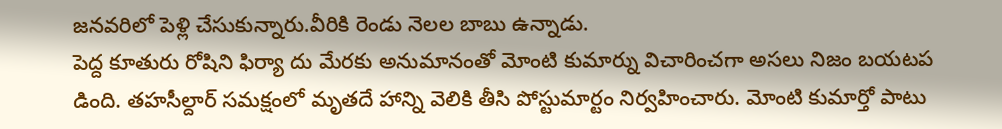జనవరిలో పెళ్లి చేసుకున్నారు.వీరికి రెండు నెలల బాబు ఉన్నాడు.
పెద్ద కూతురు రోషిని ఫిర్యా దు మేరకు అనుమానంతో మోంటి కుమార్ను విచారించగా అసలు నిజం బయటప డింది. తహసీల్దార్ సమక్షంలో మృతదే హాన్ని వెలికి తీసి పోస్టుమార్టం నిర్వహించారు. మోంటి కుమార్తో పాటు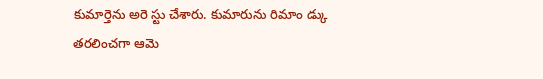కుమార్తెను అరె స్టు చేశారు. కుమారును రిమాం డ్కు తరలించగా ఆమె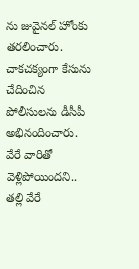ను జువైనల్ హోంకు తరలించారు. చాకచక్యంగా కేసును చేదించిన పోలీసులను డీసీపీ అభినందించారు.
వేరే వారితో వెళ్లిపోయిందని..
తల్లి వేరే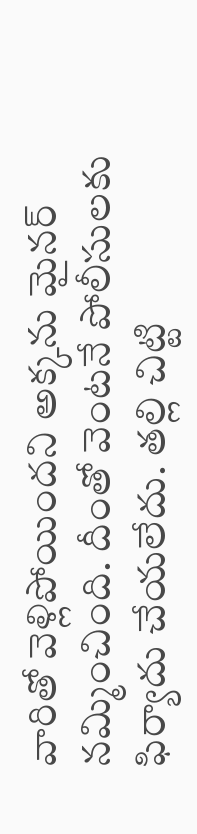వారితో వెళ్లిపోయిందని అక్కను మైనర్ నమ్మించింది. దీంతో వెంటనే పోలీసులకు ఫిర్యాదు చేయలేదు. తల్లి చిట్టి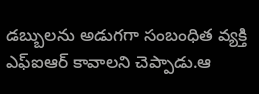డబ్బులను అడుగగా సంబంధిత వ్యక్తి ఎఫ్ఐఆర్ కావాలని చెప్పాడు.ఆ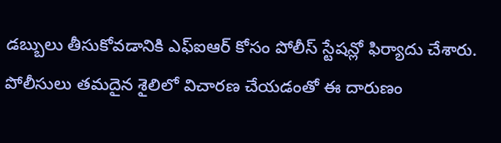డబ్బులు తీసుకోవడానికి ఎఫ్ఐఆర్ కోసం పోలీస్ స్టేషన్లో ఫిర్యాదు చేశారు. పోలీసులు తమదైన శైలిలో విచారణ చేయడంతో ఈ దారుణం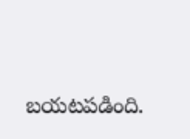బయటపడింది.